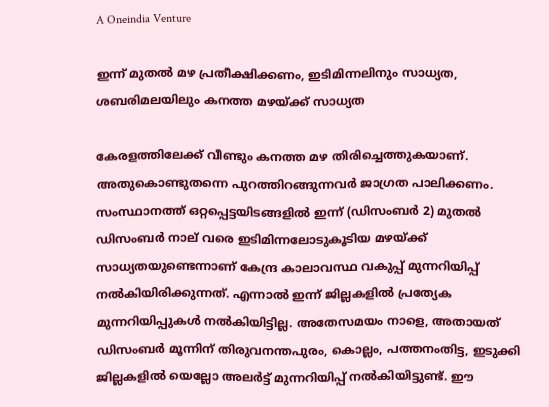A Oneindia Venture

ഇന്ന് മുതൽ മഴ പ്രതീക്ഷിക്കണം, ഇടിമിന്നലിനും സാധ്യത, ശബരിമലയിലും കനത്ത മഴയ്ക്ക് സാധ്യത

കേരളത്തിലേക്ക് വീണ്ടും കനത്ത മഴ തിരിച്ചെത്തുകയാണ്. അതുകൊണ്ടുതന്നെ പുറത്തിറങ്ങുന്നവർ ജാഗ്രത പാലിക്കണം. സംസ്ഥാനത്ത് ഒറ്റപ്പെട്ടയിടങ്ങളില്‍ ഇന്ന് (ഡിസംബര്‍ 2) മുതല്‍ ഡിസംബര്‍ നാല് വരെ ഇടിമിന്നലോടുകൂടിയ മഴയ്ക്ക് സാധ്യതയുണ്ടെന്നാണ് കേന്ദ്ര കാലാവസ്ഥ വകുപ്പ് മുന്നറിയിപ്പ് നല്‍കിയിരിക്കുന്നത്. എന്നാൽ ഇന്ന് ജില്ലകളിൽ പ്രത്യേക മുന്നറിയിപ്പുകൾ നൽകിയിട്ടില്ല. അതേസമയം നാളെ, അതായത് ഡിസംബർ മൂന്നിന് തിരുവനന്തപുരം, കൊല്ലം, പത്തനംതിട്ട, ഇടുക്കി ജില്ലകളിൽ യെല്ലോ അലര്‍ട്ട് മുന്നറിയിപ്പ് നൽകിയിട്ടുണ്ട്. ഈ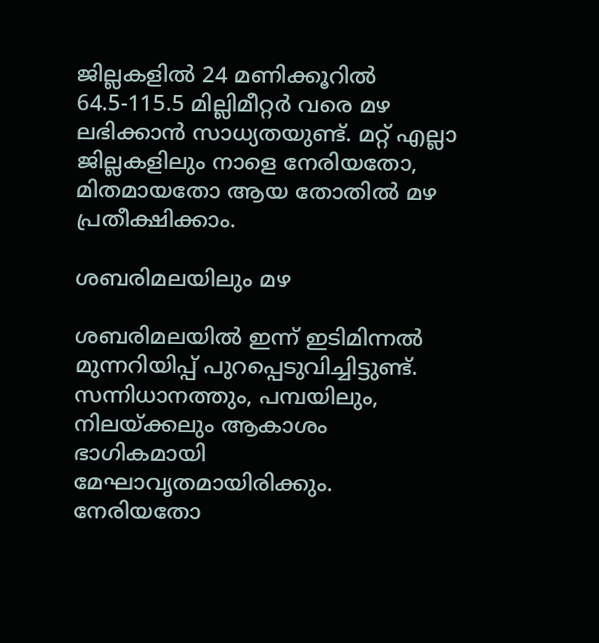ജില്ലകളിൽ 24 മണിക്കൂറില്‍ 64.5-115.5 മില്ലിമീറ്റര്‍ വരെ മഴ ലഭിക്കാന്‍ സാധ്യതയുണ്ട്. മറ്റ് എല്ലാ ജില്ലകളിലും നാളെ നേരിയതോ, മിതമായതോ ആയ തോതില്‍ മഴ പ്രതീക്ഷിക്കാം.

ശബരിമലയിലും മഴ

ശബരിമലയില്‍ ഇന്ന് ഇടിമിന്നല്‍ മുന്നറിയിപ്പ് പുറപ്പെടുവിച്ചിട്ടുണ്ട്. സന്നിധാനത്തും, പമ്പയിലും, നിലയ്ക്കലും ആകാശം ഭാഗികമായി മേഘാവൃതമായിരിക്കും. നേരിയതോ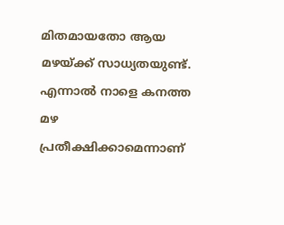മിതമായതോ ആയ മഴയ്ക്ക് സാധ്യതയുണ്ട്. എന്നാല്‍ നാളെ കനത്ത മഴ പ്രതീക്ഷിക്കാമെന്നാണ്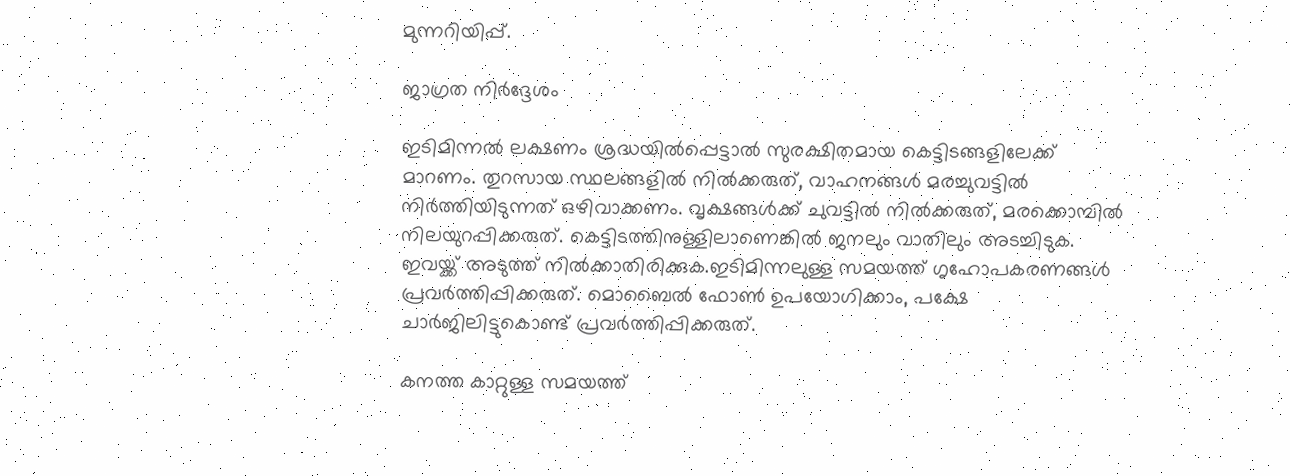മുന്നറിയിപ്പ്.

ജാഗ്രത നിർദ്ദേശം

ഇടിമിന്നല്‍ ലക്ഷണം ശ്രദ്ധയില്‍പ്പെട്ടാല്‍ സുരക്ഷിതമായ കെട്ടിടങ്ങളിലേക്ക് മാറണം. തുറസായ സ്ഥലങ്ങളില്‍ നില്‍ക്കരുത്, വാഹനങ്ങള്‍ മരച്ചുവട്ടില്‍ നിര്‍ത്തിയിടുന്നത് ഒഴിവാക്കണം. വൃക്ഷങ്ങള്‍ക്ക് ചുവട്ടില്‍ നില്‍ക്കരുത്, മരക്കൊമ്പില്‍ നിലയുറപ്പിക്കരുത്. കെട്ടിടത്തിനുള്ളിലാണെങ്കില്‍ ജനലും വാതിലും അടച്ചിടുക. ഇവയ്ക്ക് അടുത്ത് നില്‍ക്കാതിരിക്കുക.ഇടിമിന്നലുള്ള സമയത്ത് ഗൃഹോപകരണങ്ങള്‍ പ്രവര്‍ത്തിപ്പിക്കരുത്. മൊബൈല്‍ ഫോണ്‍ ഉപയോഗിക്കാം, പക്ഷേ ചാര്‍ജിലിട്ടുകൊണ്ട് പ്രവര്‍ത്തിപ്പിക്കരുത്.

കനത്ത കാറ്റുള്ള സമയത്ത്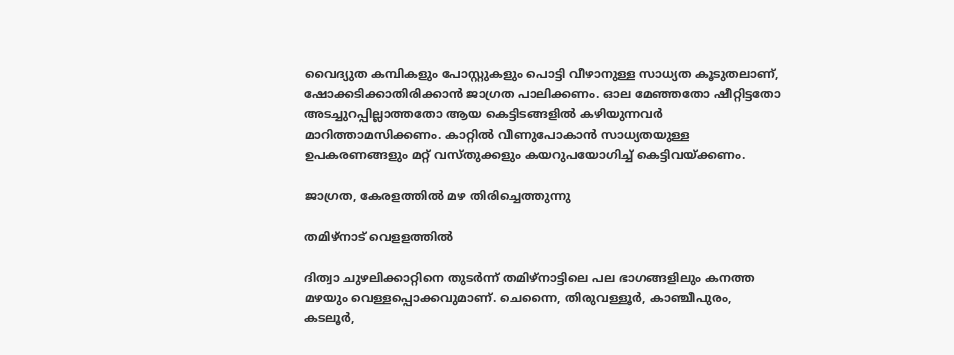വൈദ്യുത കമ്പികളും പോസ്റ്റുകളും പൊട്ടി വീഴാനുള്ള സാധ്യത കൂടുതലാണ്, ഷോക്കടിക്കാതിരിക്കാന്‍ ജാഗ്രത പാലിക്കണം. ഓല മേഞ്ഞതോ ഷീറ്റിട്ടതോ അടച്ചുറപ്പില്ലാത്തതോ ആയ കെട്ടിടങ്ങളില്‍ കഴിയുന്നവര്‍ മാറിത്താമസിക്കണം. കാറ്റില്‍ വീണുപോകാന്‍ സാധ്യതയുള്ള ഉപകരണങ്ങളും മറ്റ് വസ്തുക്കളും കയറുപയോഗിച്ച് കെട്ടിവയ്ക്കണം.

ജാഗ്രത, കേരളത്തിൽ മഴ തിരിച്ചെത്തുന്നു

തമിഴ്നാട് വെളളത്തിൽ

ദിത്വാ ചുഴലിക്കാറ്റിനെ തുടർന്ന് തമിഴ്‌നാട്ടിലെ പല ഭാഗങ്ങളിലും കനത്ത മഴയും വെള്ളപ്പൊക്കവുമാണ്. ചെന്നൈ, തിരുവള്ളൂർ, കാഞ്ചീപുരം, കടലൂർ,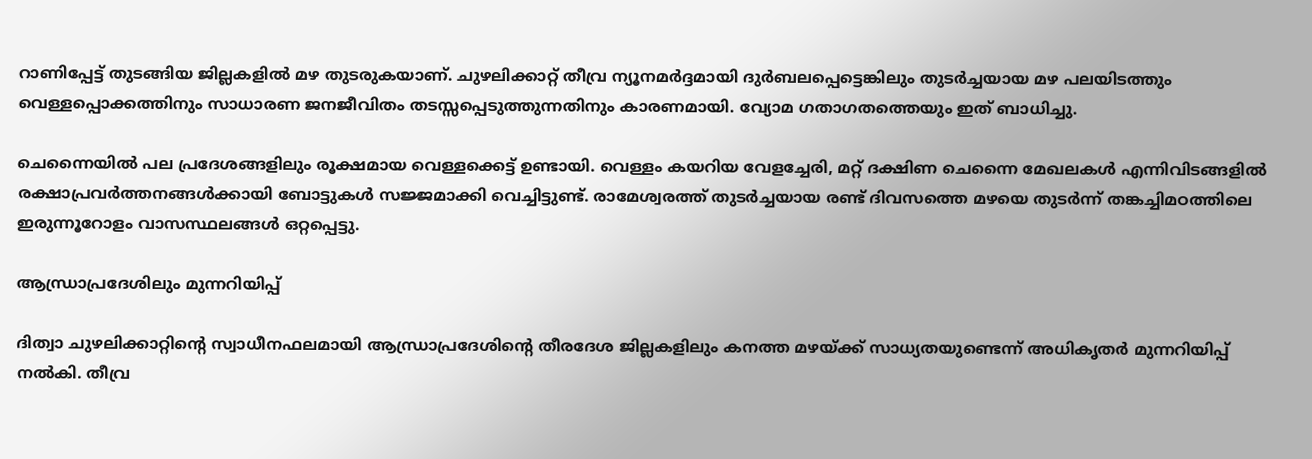റാണിപ്പേട്ട് തുടങ്ങിയ ജില്ലകളിൽ മഴ തുടരുകയാണ്. ചുഴലിക്കാറ്റ് തീവ്ര ന്യൂനമർദ്ദമായി ദുർബലപ്പെട്ടെങ്കിലും തുടർച്ചയായ മഴ പലയിടത്തും വെള്ളപ്പൊക്കത്തിനും സാധാരണ ജനജീവിതം തടസ്സപ്പെടുത്തുന്നതിനും കാരണമായി. വ്യോമ ഗതാഗതത്തെയും ഇത് ബാധിച്ചു.

ചെന്നൈയിൽ പല പ്രദേശങ്ങളിലും രൂക്ഷമായ വെള്ളക്കെട്ട് ഉണ്ടായി. വെള്ളം കയറിയ വേളച്ചേരി, മറ്റ് ദക്ഷിണ ചെന്നൈ മേഖലകൾ എന്നിവിടങ്ങളിൽ രക്ഷാപ്രവർത്തനങ്ങൾക്കായി ബോട്ടുകൾ സജ്ജമാക്കി വെച്ചിട്ടുണ്ട്. രാമേശ്വരത്ത് തുടർച്ചയായ രണ്ട് ദിവസത്തെ മഴയെ തുടർന്ന് തങ്കച്ചിമഠത്തിലെ ഇരുന്നൂറോളം വാസസ്ഥലങ്ങൾ ഒറ്റപ്പെട്ടു.

ആന്ധ്രാപ്രദേശിലും മുന്നറിയിപ്പ്

ദിത്വാ ചുഴലിക്കാറ്റിന്‍റെ സ്വാധീനഫലമായി ആന്ധ്രാപ്രദേശിന്റെ തീരദേശ ജില്ലകളിലും കനത്ത മഴയ്ക്ക് സാധ്യതയുണ്ടെന്ന് അധികൃതർ മുന്നറിയിപ്പ് നൽകി. തീവ്ര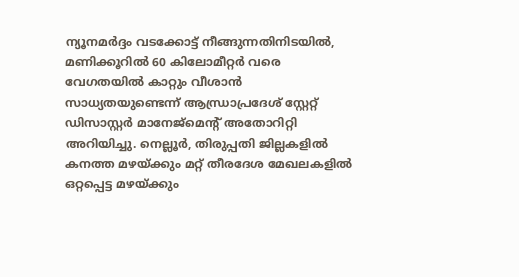ന്യൂനമർദ്ദം വടക്കോട്ട് നീങ്ങുന്നതിനിടയിൽ, മണിക്കൂറിൽ 60 കിലോമീറ്റർ വരെ വേഗതയിൽ കാറ്റും വീശാൻ സാധ്യതയുണ്ടെന്ന് ആന്ധ്രാപ്രദേശ് സ്റ്റേറ്റ് ഡിസാസ്റ്റർ മാനേജ്‌മെന്റ് അതോറിറ്റി അറിയിച്ചു. നെല്ലൂർ, തിരുപ്പതി ജില്ലകളിൽ കനത്ത മഴയ്ക്കും മറ്റ് തീരദേശ മേഖലകളിൽ ഒറ്റപ്പെട്ട മഴയ്ക്കും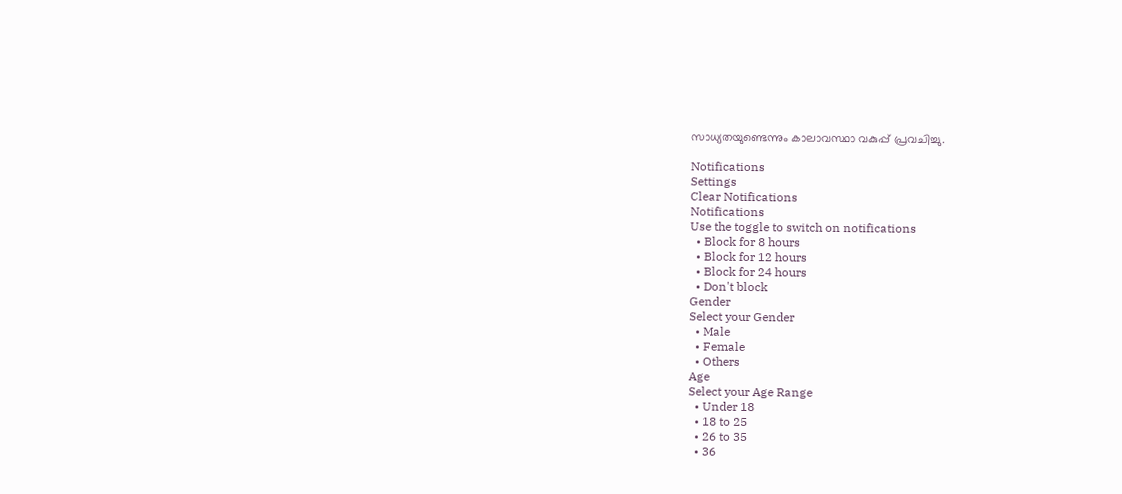സാധ്യതയുണ്ടെന്നും കാലാവസ്ഥാ വകുപ്പ് പ്രവചിച്ചു.

Notifications
Settings
Clear Notifications
Notifications
Use the toggle to switch on notifications
  • Block for 8 hours
  • Block for 12 hours
  • Block for 24 hours
  • Don't block
Gender
Select your Gender
  • Male
  • Female
  • Others
Age
Select your Age Range
  • Under 18
  • 18 to 25
  • 26 to 35
  • 36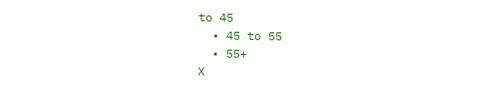to 45
  • 45 to 55
  • 55+
X